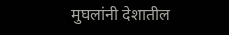मुघलांनी देशातील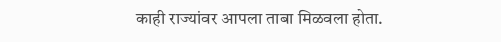काही राज्यांवर आपला ताबा मिळवला होता.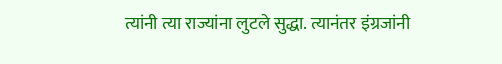त्यांनी त्या राज्यांना लुटले सुद्धा. त्यानंतर इंग्रजांनी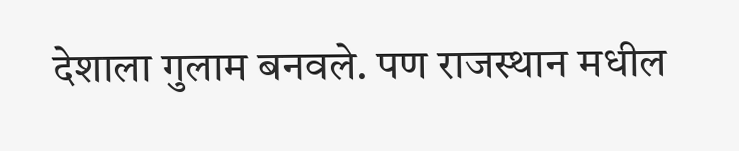देशाला गुलाम बनवले. पण राजस्थान मधील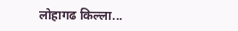लोहागढ किल्ला...